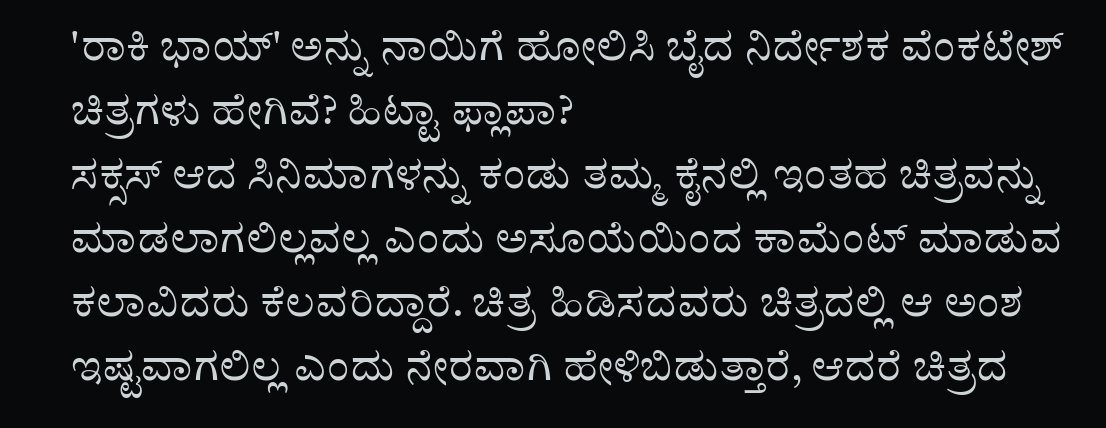'ರಾಕಿ ಭಾಯ್' ಅನ್ನು ನಾಯಿಗೆ ಹೋಲಿಸಿ ಬೈದ ನಿರ್ದೇಶಕ ವೆಂಕಟೇಶ್ ಚಿತ್ರಗಳು ಹೇಗಿವೆ? ಹಿಟ್ಟಾ ಫ್ಲಾಪಾ?
ಸಕ್ಸಸ್ ಆದ ಸಿನಿಮಾಗಳನ್ನು ಕಂಡು ತಮ್ಮ ಕೈನಲ್ಲಿ ಇಂತಹ ಚಿತ್ರವನ್ನು ಮಾಡಲಾಗಲಿಲ್ಲವಲ್ಲ ಎಂದು ಅಸೂಯೆಯಿಂದ ಕಾಮೆಂಟ್ ಮಾಡುವ ಕಲಾವಿದರು ಕೆಲವರಿದ್ದಾರೆ. ಚಿತ್ರ ಹಿಡಿಸದವರು ಚಿತ್ರದಲ್ಲಿ ಆ ಅಂಶ ಇಷ್ಟವಾಗಲಿಲ್ಲ ಎಂದು ನೇರವಾಗಿ ಹೇಳಿಬಿಡುತ್ತಾರೆ, ಆದರೆ ಚಿತ್ರದ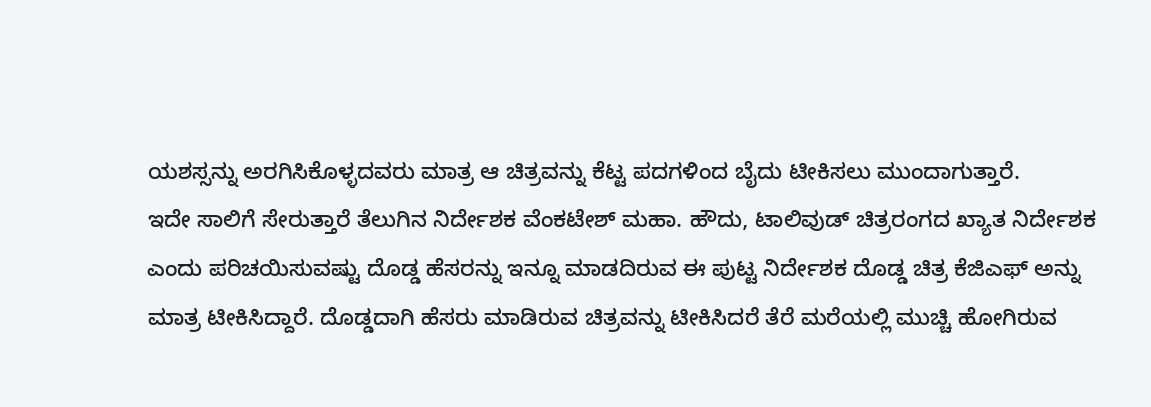ಯಶಸ್ಸನ್ನು ಅರಗಿಸಿಕೊಳ್ಳದವರು ಮಾತ್ರ ಆ ಚಿತ್ರವನ್ನು ಕೆಟ್ಟ ಪದಗಳಿಂದ ಬೈದು ಟೀಕಿಸಲು ಮುಂದಾಗುತ್ತಾರೆ.
ಇದೇ ಸಾಲಿಗೆ ಸೇರುತ್ತಾರೆ ತೆಲುಗಿನ ನಿರ್ದೇಶಕ ವೆಂಕಟೇಶ್ ಮಹಾ. ಹೌದು, ಟಾಲಿವುಡ್ ಚಿತ್ರರಂಗದ ಖ್ಯಾತ ನಿರ್ದೇಶಕ ಎಂದು ಪರಿಚಯಿಸುವಷ್ಟು ದೊಡ್ಡ ಹೆಸರನ್ನು ಇನ್ನೂ ಮಾಡದಿರುವ ಈ ಪುಟ್ಟ ನಿರ್ದೇಶಕ ದೊಡ್ಡ ಚಿತ್ರ ಕೆಜಿಎಫ್ ಅನ್ನು ಮಾತ್ರ ಟೀಕಿಸಿದ್ದಾರೆ. ದೊಡ್ಡದಾಗಿ ಹೆಸರು ಮಾಡಿರುವ ಚಿತ್ರವನ್ನು ಟೀಕಿಸಿದರೆ ತೆರೆ ಮರೆಯಲ್ಲಿ ಮುಚ್ಚಿ ಹೋಗಿರುವ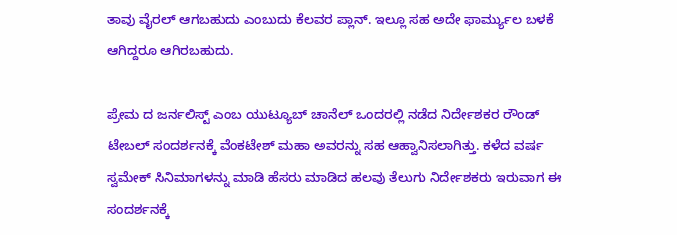ತಾವು ವೈರಲ್ ಆಗಬಹುದು ಎಂಬುದು ಕೆಲವರ ಪ್ಲಾನ್. ಇಲ್ಲೂ ಸಹ ಅದೇ ಫಾರ್ಮ್ಯುಲ ಬಳಕೆ ಆಗಿದ್ದರೂ ಆಗಿರಬಹುದು.

ಪ್ರೇಮ ದ ಜರ್ನಲಿಸ್ಟ್ ಎಂಬ ಯುಟ್ಯೂಬ್ ಚಾನೆಲ್ ಒಂದರಲ್ಲಿ ನಡೆದ ನಿರ್ದೇಶಕರ ರೌಂಡ್ ಟೇಬಲ್ ಸಂದರ್ಶನಕ್ಕೆ ವೆಂಕಟೇಶ್ ಮಹಾ ಅವರನ್ನು ಸಹ ಆಹ್ವಾನಿಸಲಾಗಿತ್ತು. ಕಳೆದ ವರ್ಷ ಸ್ವಮೇಕ್ ಸಿನಿಮಾಗಳನ್ನು ಮಾಡಿ ಹೆಸರು ಮಾಡಿದ ಹಲವು ತೆಲುಗು ನಿರ್ದೇಶಕರು ಇರುವಾಗ ಈ ಸಂದರ್ಶನಕ್ಕೆ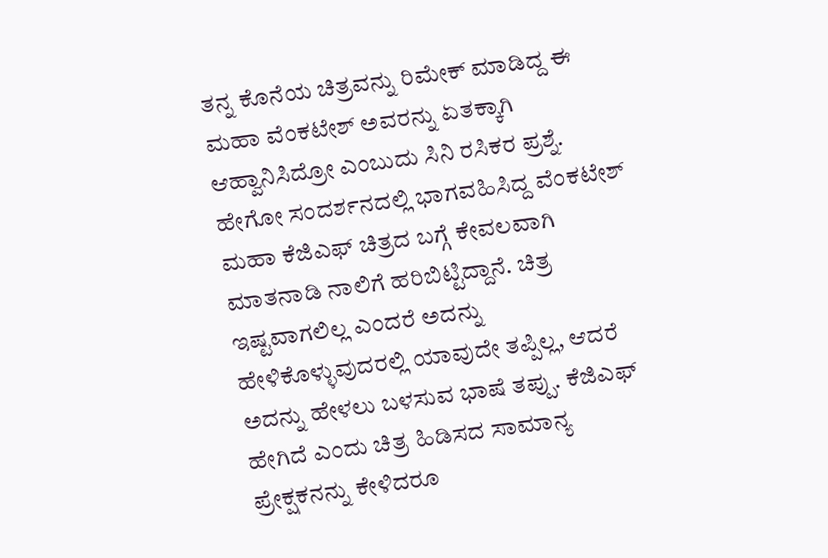ತನ್ನ ಕೊನೆಯ ಚಿತ್ರವನ್ನು ರಿಮೇಕ್ ಮಾಡಿದ್ದ ಈ ಮಹಾ ವೆಂಕಟೇಶ್ ಅವರನ್ನು ಏತಕ್ಕಾಗಿ ಆಹ್ವಾನಿಸಿದ್ರೋ ಎಂಬುದು ಸಿನಿ ರಸಿಕರ ಪ್ರಶ್ನೆ.
ಹೇಗೋ ಸಂದರ್ಶನದಲ್ಲಿ ಭಾಗವಹಿಸಿದ್ದ ವೆಂಕಟೇಶ್ ಮಹಾ ಕೆಜಿಎಫ್ ಚಿತ್ರದ ಬಗ್ಗೆ ಕೇವಲವಾಗಿ ಮಾತನಾಡಿ ನಾಲಿಗೆ ಹರಿಬಿಟ್ಟಿದ್ದಾನೆ. ಚಿತ್ರ ಇಷ್ಟವಾಗಲಿಲ್ಲ ಎಂದರೆ ಅದನ್ನು ಹೇಳಿಕೊಳ್ಳುವುದರಲ್ಲಿ ಯಾವುದೇ ತಪ್ಪಿಲ್ಲ, ಆದರೆ ಅದನ್ನು ಹೇಳಲು ಬಳಸುವ ಭಾಷೆ ತಪ್ಪು. ಕೆಜಿಎಫ್ ಹೇಗಿದೆ ಎಂದು ಚಿತ್ರ ಹಿಡಿಸದ ಸಾಮಾನ್ಯ ಪ್ರೇಕ್ಷಕನನ್ನು ಕೇಳಿದರೂ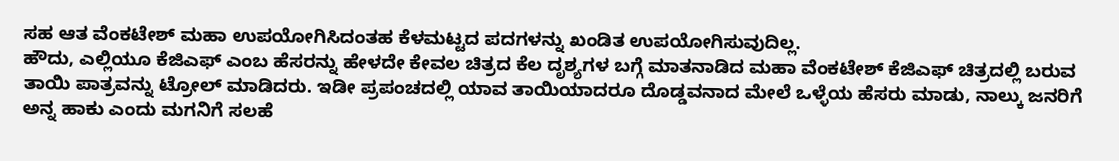ಸಹ ಆತ ವೆಂಕಟೇಶ್ ಮಹಾ ಉಪಯೋಗಿಸಿದಂತಹ ಕೆಳಮಟ್ಟದ ಪದಗಳನ್ನು ಖಂಡಿತ ಉಪಯೋಗಿಸುವುದಿಲ್ಲ.
ಹೌದು, ಎಲ್ಲಿಯೂ ಕೆಜಿಎಫ್ ಎಂಬ ಹೆಸರನ್ನು ಹೇಳದೇ ಕೇವಲ ಚಿತ್ರದ ಕೆಲ ದೃಶ್ಯಗಳ ಬಗ್ಗೆ ಮಾತನಾಡಿದ ಮಹಾ ವೆಂಕಟೇಶ್ ಕೆಜಿಎಫ್ ಚಿತ್ರದಲ್ಲಿ ಬರುವ ತಾಯಿ ಪಾತ್ರವನ್ನು ಟ್ರೋಲ್ ಮಾಡಿದರು. ಇಡೀ ಪ್ರಪಂಚದಲ್ಲಿ ಯಾವ ತಾಯಿಯಾದರೂ ದೊಡ್ಡವನಾದ ಮೇಲೆ ಒಳ್ಳೆಯ ಹೆಸರು ಮಾಡು, ನಾಲ್ಕು ಜನರಿಗೆ ಅನ್ನ ಹಾಕು ಎಂದು ಮಗನಿಗೆ ಸಲಹೆ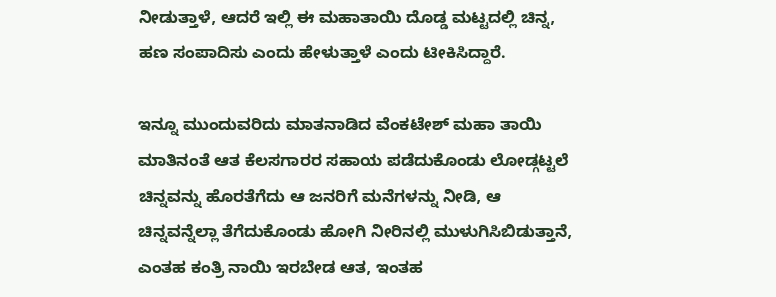ನೀಡುತ್ತಾಳೆ, ಆದರೆ ಇಲ್ಲಿ ಈ ಮಹಾತಾಯಿ ದೊಡ್ಡ ಮಟ್ಟದಲ್ಲಿ ಚಿನ್ನ, ಹಣ ಸಂಪಾದಿಸು ಎಂದು ಹೇಳುತ್ತಾಳೆ ಎಂದು ಟೀಕಿಸಿದ್ದಾರೆ.

ಇನ್ನೂ ಮುಂದುವರಿದು ಮಾತನಾಡಿದ ವೆಂಕಟೇಶ್ ಮಹಾ ತಾಯಿ ಮಾತಿನಂತೆ ಆತ ಕೆಲಸಗಾರರ ಸಹಾಯ ಪಡೆದುಕೊಂಡು ಲೋಡ್ಗಟ್ಟಲೆ ಚಿನ್ನವನ್ನು ಹೊರತೆಗೆದು ಆ ಜನರಿಗೆ ಮನೆಗಳನ್ನು ನೀಡಿ, ಆ ಚಿನ್ನವನ್ನೆಲ್ಲಾ ತೆಗೆದುಕೊಂಡು ಹೋಗಿ ನೀರಿನಲ್ಲಿ ಮುಳುಗಿಸಿಬಿಡುತ್ತಾನೆ, ಎಂತಹ ಕಂತ್ರಿ ನಾಯಿ ಇರಬೇಡ ಆತ, ಇಂತಹ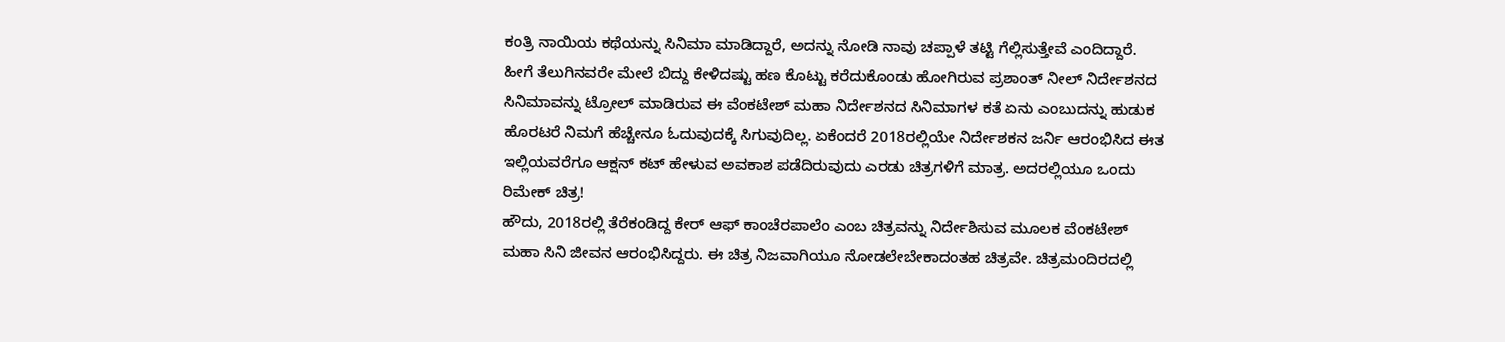ಕಂತ್ರಿ ನಾಯಿಯ ಕಥೆಯನ್ನು ಸಿನಿಮಾ ಮಾಡಿದ್ದಾರೆ, ಅದನ್ನು ನೋಡಿ ನಾವು ಚಪ್ಪಾಳೆ ತಟ್ಟಿ ಗೆಲ್ಲಿಸುತ್ತೇವೆ ಎಂದಿದ್ದಾರೆ.
ಹೀಗೆ ತೆಲುಗಿನವರೇ ಮೇಲೆ ಬಿದ್ದು ಕೇಳಿದಷ್ಟು ಹಣ ಕೊಟ್ಟು ಕರೆದುಕೊಂಡು ಹೋಗಿರುವ ಪ್ರಶಾಂತ್ ನೀಲ್ ನಿರ್ದೇಶನದ ಸಿನಿಮಾವನ್ನು ಟ್ರೋಲ್ ಮಾಡಿರುವ ಈ ವೆಂಕಟೇಶ್ ಮಹಾ ನಿರ್ದೇಶನದ ಸಿನಿಮಾಗಳ ಕತೆ ಏನು ಎಂಬುದನ್ನು ಹುಡುಕ ಹೊರಟರೆ ನಿಮಗೆ ಹೆಚ್ಚೇನೂ ಓದುವುದಕ್ಕೆ ಸಿಗುವುದಿಲ್ಲ. ಏಕೆಂದರೆ 2018ರಲ್ಲಿಯೇ ನಿರ್ದೇಶಕನ ಜರ್ನಿ ಆರಂಭಿಸಿದ ಈತ ಇಲ್ಲಿಯವರೆಗೂ ಆಕ್ಷನ್ ಕಟ್ ಹೇಳುವ ಅವಕಾಶ ಪಡೆದಿರುವುದು ಎರಡು ಚಿತ್ರಗಳಿಗೆ ಮಾತ್ರ. ಅದರಲ್ಲಿಯೂ ಒಂದು ರಿಮೇಕ್ ಚಿತ್ರ!
ಹೌದು, 2018ರಲ್ಲಿ ತೆರೆಕಂಡಿದ್ದ ಕೇರ್ ಆಫ್ ಕಾಂಚೆರಪಾಲೆಂ ಎಂಬ ಚಿತ್ರವನ್ನು ನಿರ್ದೇಶಿಸುವ ಮೂಲಕ ವೆಂಕಟೇಶ್ ಮಹಾ ಸಿನಿ ಜೀವನ ಆರಂಭಿಸಿದ್ದರು. ಈ ಚಿತ್ರ ನಿಜವಾಗಿಯೂ ನೋಡಲೇಬೇಕಾದಂತಹ ಚಿತ್ರವೇ. ಚಿತ್ರಮಂದಿರದಲ್ಲಿ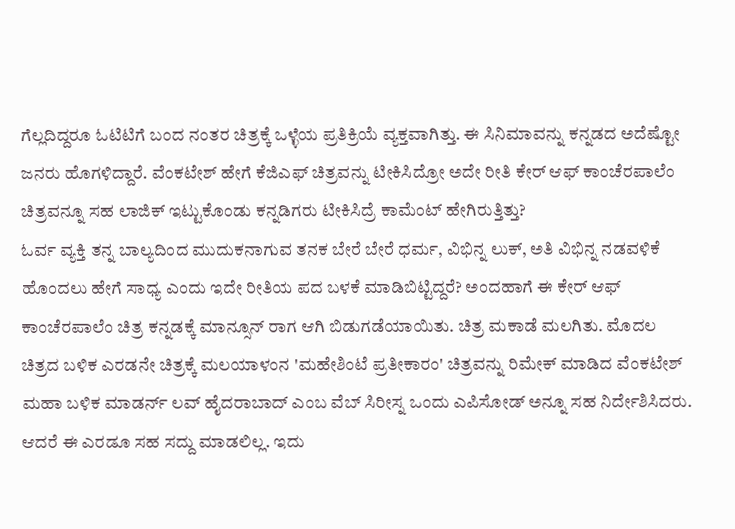ಗೆಲ್ಲದಿದ್ದರೂ ಓಟಿಟಿಗೆ ಬಂದ ನಂತರ ಚಿತ್ರಕ್ಕೆ ಒಳ್ಳೆಯ ಪ್ರತಿಕ್ರಿಯೆ ವ್ಯಕ್ತವಾಗಿತ್ತು. ಈ ಸಿನಿಮಾವನ್ನು ಕನ್ನಡದ ಅದೆಷ್ಟೋ ಜನರು ಹೊಗಳಿದ್ದಾರೆ. ವೆಂಕಟೇಶ್ ಹೇಗೆ ಕೆಜಿಎಫ್ ಚಿತ್ರವನ್ನು ಟೀಕಿಸಿದ್ರೋ ಅದೇ ರೀತಿ ಕೇರ್ ಆಫ್ ಕಾಂಚೆರಪಾಲೆಂ ಚಿತ್ರವನ್ನೂ ಸಹ ಲಾಜಿಕ್ ಇಟ್ಟುಕೊಂಡು ಕನ್ನಡಿಗರು ಟೀಕಿಸಿದ್ರೆ ಕಾಮೆಂಟ್ ಹೇಗಿರುತ್ತಿತ್ತು?
ಓರ್ವ ವ್ಯಕ್ತಿ ತನ್ನ ಬಾಲ್ಯದಿಂದ ಮುದುಕನಾಗುವ ತನಕ ಬೇರೆ ಬೇರೆ ಧರ್ಮ, ವಿಭಿನ್ನ ಲುಕ್, ಅತಿ ವಿಭಿನ್ನ ನಡವಳಿಕೆ ಹೊಂದಲು ಹೇಗೆ ಸಾಧ್ಯ ಎಂದು ಇದೇ ರೀತಿಯ ಪದ ಬಳಕೆ ಮಾಡಿಬಿಟ್ಟಿದ್ದರೆ? ಅಂದಹಾಗೆ ಈ ಕೇರ್ ಆಫ್ ಕಾಂಚೆರಪಾಲೆಂ ಚಿತ್ರ ಕನ್ನಡಕ್ಕೆ ಮಾನ್ಸೂನ್ ರಾಗ ಆಗಿ ಬಿಡುಗಡೆಯಾಯಿತು. ಚಿತ್ರ ಮಕಾಡೆ ಮಲಗಿತು. ಮೊದಲ ಚಿತ್ರದ ಬಳಿಕ ಎರಡನೇ ಚಿತ್ರಕ್ಕೆ ಮಲಯಾಳಂನ 'ಮಹೇಶಿಂಟೆ ಪ್ರತೀಕಾರಂ' ಚಿತ್ರವನ್ನು ರಿಮೇಕ್ ಮಾಡಿದ ವೆಂಕಟೇಶ್ ಮಹಾ ಬಳಿಕ ಮಾಡರ್ನ್ ಲವ್ ಹೈದರಾಬಾದ್ ಎಂಬ ವೆಬ್ ಸಿರೀಸ್ನ ಒಂದು ಎಪಿಸೋಡ್ ಅನ್ನೂ ಸಹ ನಿರ್ದೇಶಿಸಿದರು. ಆದರೆ ಈ ಎರಡೂ ಸಹ ಸದ್ದು ಮಾಡಲಿಲ್ಲ. ಇದು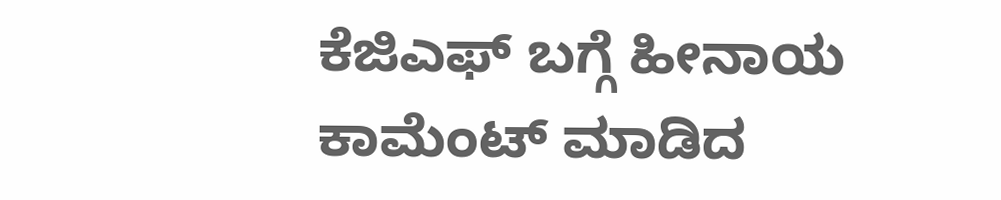ಕೆಜಿಎಫ್ ಬಗ್ಗೆ ಹೀನಾಯ ಕಾಮೆಂಟ್ ಮಾಡಿದ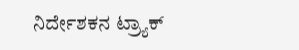ನಿರ್ದೇಶಕನ ಟ್ರ್ಯಾಕ್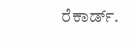ರೆಕಾರ್ಡ್.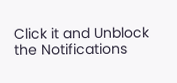Click it and Unblock the Notifications